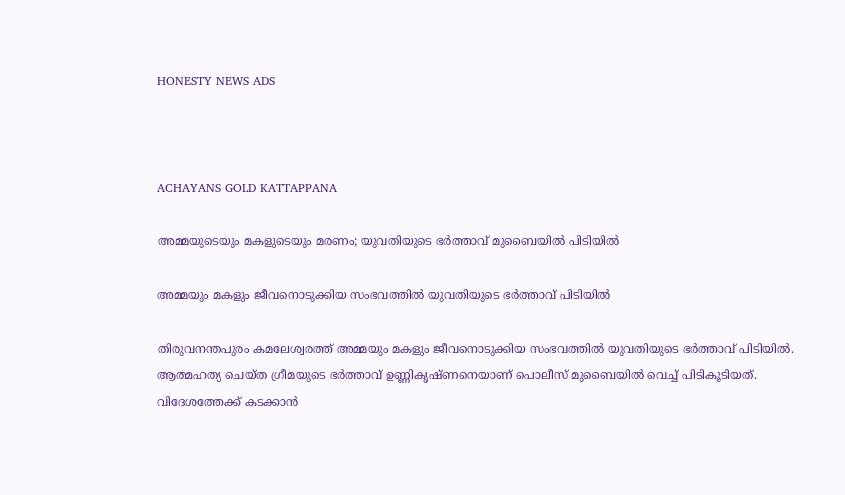HONESTY NEWS ADS



ACHAYANS GOLD KATTAPPANA

അമ്മയുടെയും മകളുടെയും മരണം; യുവതിയുടെ ഭര്‍ത്താവ് മുബൈയിൽ പിടിയിൽ

അമ്മയും മകളും ജീവനൊടുക്കിയ സംഭവത്തിൽ യുവതിയുടെ ഭര്‍ത്താവ് പിടിയിൽ

തിരുവനന്തപുരം കമലേശ്വരത്ത് അമ്മയും മകളും ജീവനൊടുക്കിയ സംഭവത്തിൽ യുവതിയുടെ ഭര്‍ത്താവ് പിടിയിൽ. ആത്മഹത്യ ചെയ്ത ഗ്രീമയുടെ ഭര്‍ത്താവ് ഉണ്ണികൃഷ്ണനെയാണ് പൊലീസ് മുബൈയിൽ വെച്ച് പിടികൂടിയത്. വിദേശത്തേക്ക് കടക്കാൻ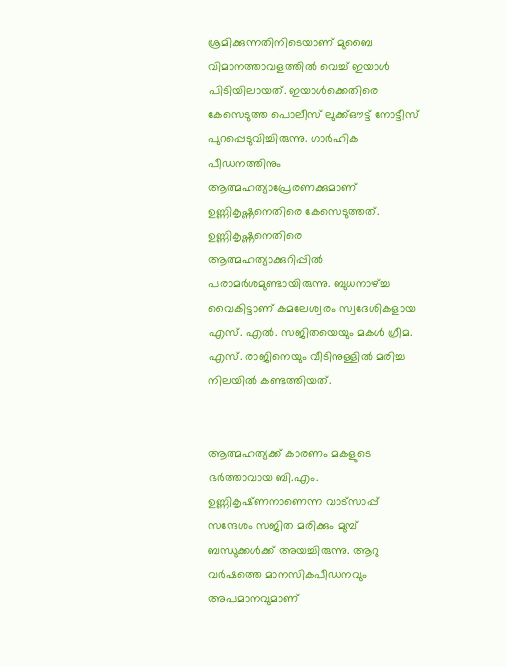ശ്രമിക്കുന്നതിനിടെയാണ് മുബൈ വിമാനത്താവളത്തിൽ വെച്ച് ഇയാള്‍ പിടിയിലായത്. ഇയാള്‍ക്കെതിരെ കേസെടുത്ത പൊലീസ് ലുക്ക്ഔട്ട് നോട്ടീസ് പുറപ്പെടുവിച്ചിരുന്നു. ഗാര്‍ഹിക പീഡനത്തിനും ആത്മഹത്യാപ്രേരണക്കുമാണ് ഉണ്ണികൃഷ്ണനെതിരെ കേസെടുത്തത്. ഉണ്ണികൃഷ്ണനെതിരെ ആത്മഹത്യാക്കുറിപ്പിൽ പരാമര്‍ശമുണ്ടായിരുന്നു. ബുധനാഴ്ച്ച വൈകിട്ടാണ് കമലേശ്വരം സ്വദേശികളായ എസ്. എൽ. സജിതയെയും മകൾ ഗ്രീമ. എസ്. രാജിനെയും വീടിനുള്ളിൽ മരിച്ച നിലയിൽ കണ്ടത്തിയത്.


ആത്മഹത്യക്ക് കാരണം മകളുടെ ഭർത്താവായ ബി.എം. ഉണ്ണികൃഷ്‌ണനാണെന്ന വാട്സാപ്പ് സന്ദേശം സജിത മരിക്കും മുമ്പ് ബന്ധുക്കൾക്ക് അയച്ചിരുന്നു. ആറു വർഷത്തെ മാനസികപീഡനവും അപമാനവുമാണ്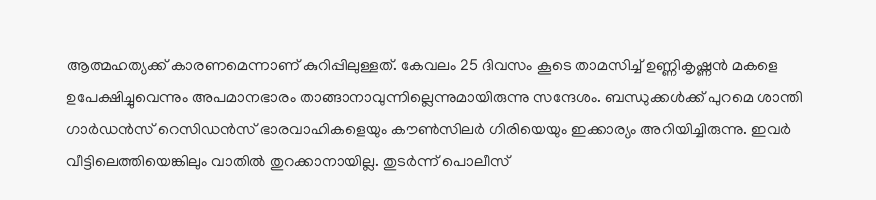ആത്മഹത്യക്ക് കാരണമെന്നാണ് കുറിപ്പിലുള്ളത്. കേവലം 25 ദിവസം കൂടെ താമസിച്ച് ഉണ്ണികൃഷ്ണൻ മകളെ ഉപേക്ഷിച്ചുവെന്നും അപമാനഭാരം താങ്ങാനാവുന്നില്ലെന്നുമായിരുന്നു സന്ദേശം. ബന്ധുക്കൾക്ക് പുറമെ ശാന്തി ഗാർഡൻസ് റെസിഡൻസ് ഭാരവാഹികളെയും കൗൺസിലർ ഗിരിയെയും ഇക്കാര്യം അറിയിച്ചിരുന്നു. ഇവർ വീട്ടിലെത്തിയെങ്കിലും വാതിൽ തുറക്കാനായില്ല. തുടർന്ന് പൊലീസ്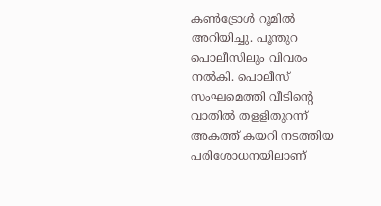കൺട്രോൾ റൂമിൽ അറിയിച്ചു. പൂന്തുറ പൊലീസിലും വിവരം നൽകി. പൊലീസ് സംഘമെത്തി വീടിന്‍റെ വാതിൽ തളളിതുറന്ന് അകത്ത് കയറി നടത്തിയ പരിശോധനയിലാണ്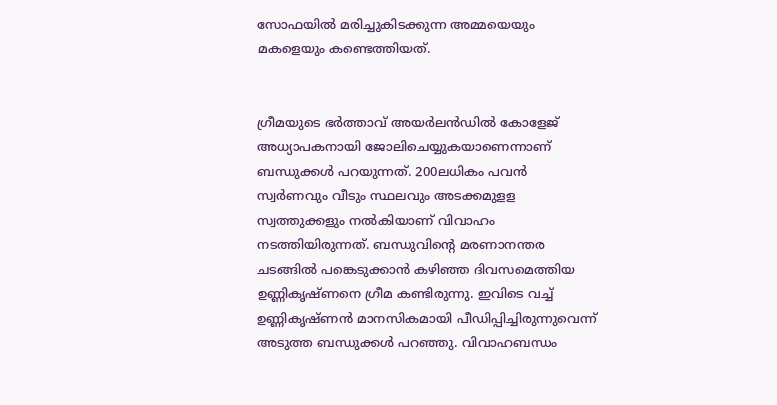സോഫയിൽ മരിച്ചുകിടക്കുന്ന അമ്മയെയും മകളെയും കണ്ടെത്തിയത്.


ഗ്രീമയുടെ ഭർത്താവ് അയർലൻഡിൽ കോളേജ് അധ്യാപകനായി ജോലിചെയ്യുകയാണെന്നാണ് ബന്ധുക്കൾ പറയുന്നത്. 200ലധികം പവൻ സ്വർണവും വീടും സ്ഥലവും അടക്കമുളള സ്വത്തുക്കളും നൽകിയാണ് വിവാഹം നടത്തിയിരുന്നത്. ബന്ധുവിന്‍റെ മരണാനന്തര ചടങ്ങിൽ പങ്കെടുക്കാൻ കഴിഞ്ഞ ദിവസമെത്തിയ ഉണ്ണികൃഷ്ണനെ ഗ്രീമ കണ്ടിരുന്നു. ഇവിടെ വച്ച് ഉണ്ണികൃഷ്ണൻ മാനസികമായി പീഡിപ്പിച്ചിരുന്നുവെന്ന് അടുത്ത ബന്ധുക്കൾ പറഞ്ഞു. വിവാഹബന്ധം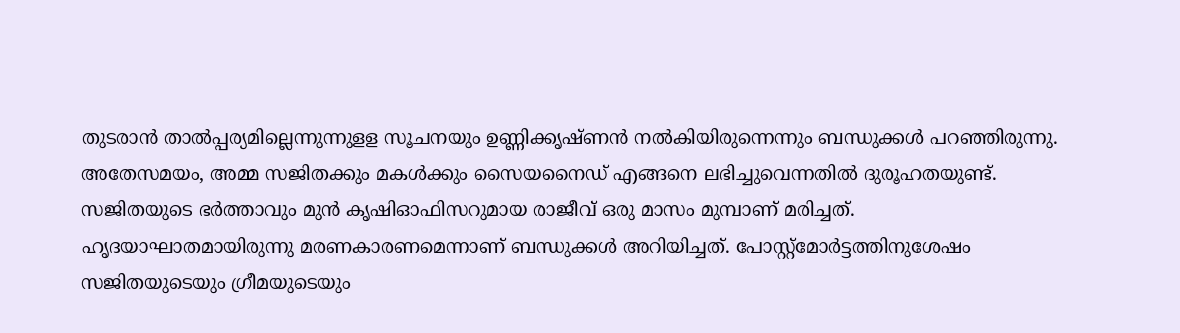തുടരാൻ താൽപ്പര്യമില്ലെന്നുന്നുളള സൂചനയും ഉണ്ണിക്കൃഷ്ണൻ നൽകിയിരുന്നെന്നും ബന്ധുക്കൾ പറഞ്ഞിരുന്നു. അതേസമയം, അമ്മ സജിതക്കും മകൾക്കും സൈയനൈഡ് എങ്ങനെ ലഭിച്ചുവെന്നതിൽ ദുരൂഹതയുണ്ട്.  സജിതയുടെ ഭർത്താവും മുൻ കൃഷിഓഫിസറുമായ രാജീവ് ഒരു മാസം മുമ്പാണ് മരിച്ചത്. ഹൃദയാഘാതമായിരുന്നു മരണകാരണമെന്നാണ് ബന്ധുക്കൾ അറിയിച്ചത്. പോസ്റ്റ്മോര്‍ട്ടത്തിനുശേഷം സജിതയുടെയും ഗ്രീമയുടെയും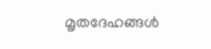മൃതദേഹങ്ങള്‍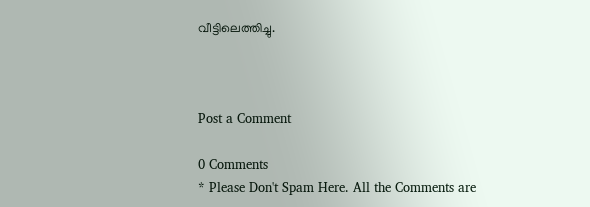വീട്ടിലെത്തിച്ചു.



Post a Comment

0 Comments
* Please Don't Spam Here. All the Comments are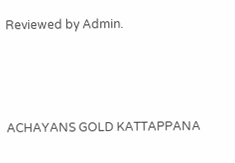Reviewed by Admin.



ACHAYANS GOLD KATTAPPANA